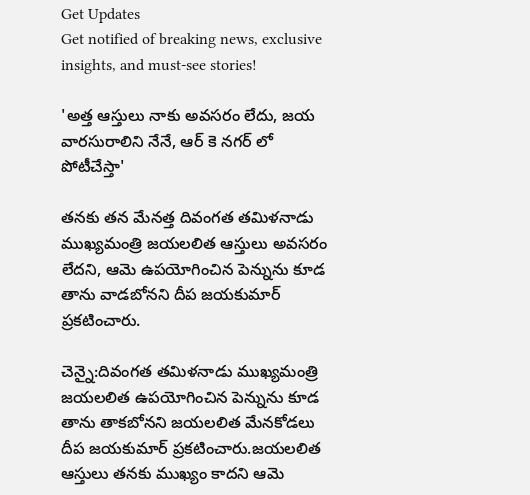Get Updates
Get notified of breaking news, exclusive insights, and must-see stories!

'అత్త ఆస్తులు నాకు అవసరం లేదు, జయ వారసురాలిని నేనే, ఆర్ కె నగర్ లో పోటీచేస్తా'

తనకు తన మేనత్త దివంగత తమిళనాడు ముఖ్యమంత్రి జయలలిత ఆస్తులు అవసరం లేదని, ఆమె ఉపయోగించిన పెన్నును కూడ తాను వాడబోనని దీప జయకుమార్ ప్రకటించారు.

చెన్నై:దివంగత తమిళనాడు ముఖ్యమంత్రి జయలలిత ఉపయోగించిన పెన్నును కూడ తాను తాకబోనని జయలలిత మేనకోడలు దీప జయకుమార్ ప్రకటించారు.జయలలిత ఆస్తులు తనకు ముఖ్యం కాదని ఆమె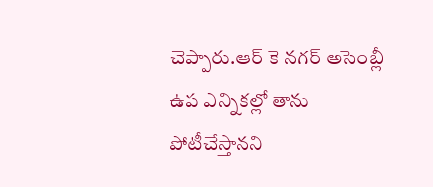చెప్పారు.ఆర్ కె నగర్ అసెంబ్లీ ఉప ఎన్నికల్లో తాను పోటీచేస్తానని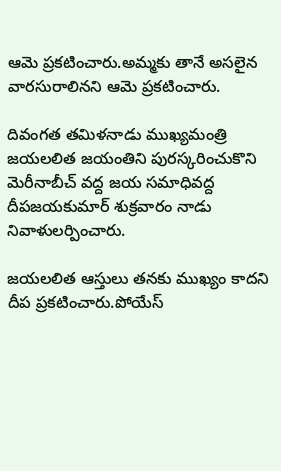ఆమె ప్రకటించారు.అమ్మకు తానే అసలైన వారసురాలినని ఆమె ప్రకటించారు.

దివంగత తమిళనాడు ముఖ్యమంత్రి జయలలిత జయంతిని పురస్కరించుకొని మెరీనాబీచ్ వద్ద జయ సమాధివద్ద దీపజయకుమార్ శుక్రవారం నాడు నివాళులర్పించారు.

జయలలిత ఆస్తులు తనకు ముఖ్యం కాదని దీప ప్రకటించారు.పోయేస్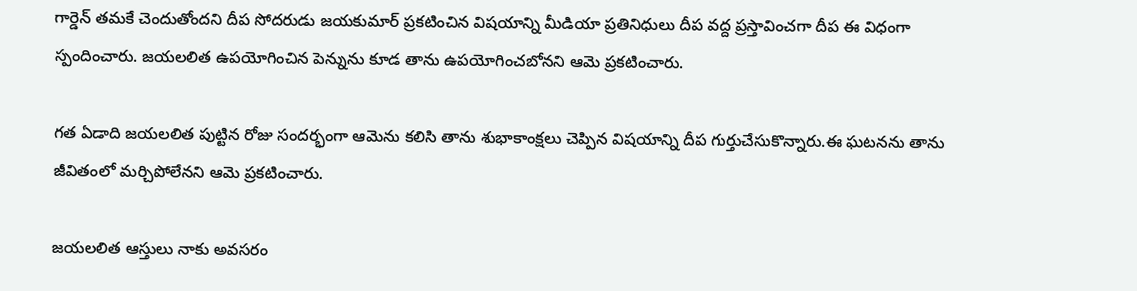గార్డెన్ తమకే చెందుతోందని దీప సోదరుడు జయకుమార్ ప్రకటించిన విషయాన్ని మీడియా ప్రతినిధులు దీప వద్ద ప్రస్తావించగా దీప ఈ విధంగా స్పందించారు. జయలలిత ఉపయోగించిన పెన్నును కూడ తాను ఉపయోగించబోనని ఆమె ప్రకటించారు.

గత ఏడాది జయలలిత పుట్టిన రోజు సందర్భంగా ఆమెను కలిసి తాను శుభాకాంక్షలు చెప్పిన విషయాన్ని దీప గుర్తుచేసుకొన్నారు.ఈ ఘటనను తాను జీవితంలో మర్చిపోలేనని ఆమె ప్రకటించారు.

జయలలిత ఆస్తులు నాకు అవసరం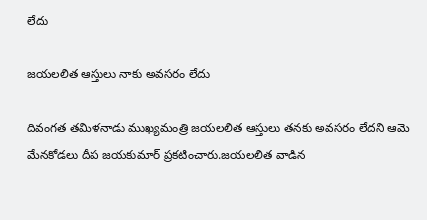లేదు

జయలలిత ఆస్తులు నాకు అవసరం లేదు

దివంగత తమిళనాడు ముఖ్యమంత్రి జయలలిత ఆస్తులు తనకు అవసరం లేదని ఆమె మేనకోడలు దీప జయకుమార్ ప్రకటించారు.జయలలిత వాడిన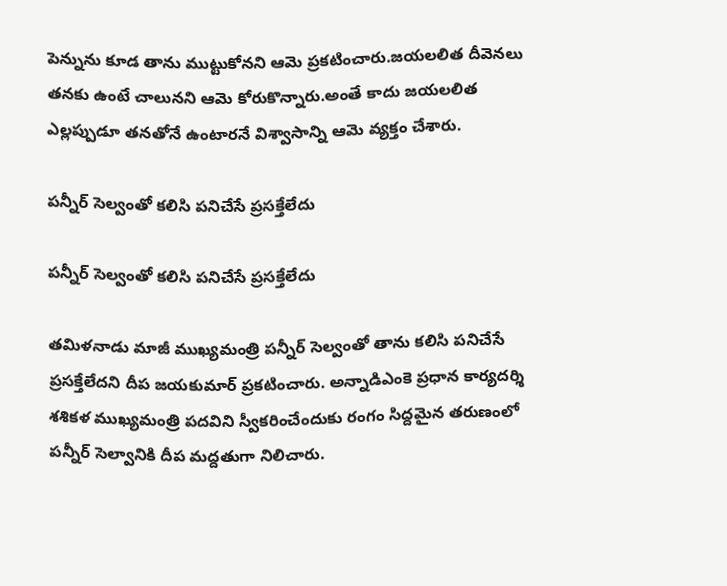పెన్నును కూడ తాను ముట్టుకోనని ఆమె ప్రకటించారు.జయలలిత దీవెనలు తనకు ఉంటే చాలునని ఆమె కోరుకొన్నారు.అంతే కాదు జయలలిత ఎల్లప్పుడూ తనతోనే ఉంటారనే విశ్వాసాన్ని ఆమె వ్యక్తం చేశారు.

పన్నీర్ సెల్వంతో కలిసి పనిచేసే ప్రసక్తేలేదు

పన్నీర్ సెల్వంతో కలిసి పనిచేసే ప్రసక్తేలేదు

తమిళనాడు మాజీ ముఖ్యమంత్రి పన్నీర్ సెల్వంతో తాను కలిసి పనిచేసే ప్రసక్తేలేదని దీప జయకుమార్ ప్రకటించారు. అన్నాడిఎంకె ప్రధాన కార్యదర్శి శశికళ ముఖ్యమంత్రి పదవిని స్వీకరించేందుకు రంగం సిద్దమైన తరుణంలో పన్నీర్ సెల్వానికి దీప మద్దతుగా నిలిచారు.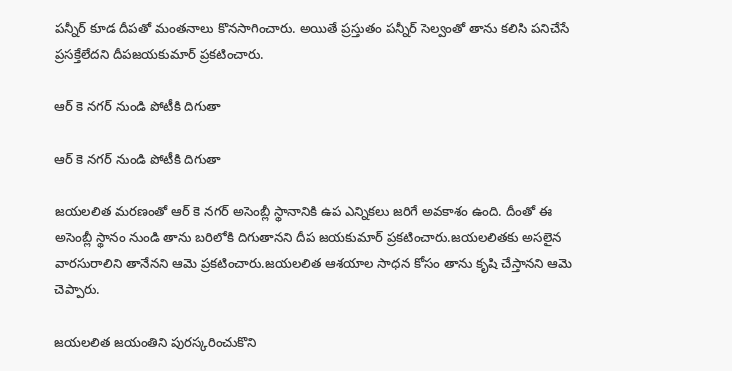పన్నీర్ కూడ దీపతో మంతనాలు కొనసాగించారు. అయితే ప్రస్తుతం పన్నీర్ సెల్వంతో తాను కలిసి పనిచేసే ప్రసక్తేలేదని దీపజయకుమార్ ప్రకటించారు.

ఆర్ కె నగర్ నుండి పోటీకి దిగుతా

ఆర్ కె నగర్ నుండి పోటీకి దిగుతా

జయలలిత మరణంతో ఆర్ కె నగర్ అసెంబ్లీ స్థానానికి ఉప ఎన్నికలు జరిగే అవకాశం ఉంది. దీంతో ఈ అసెంబ్లీ స్థానం నుండి తాను బరిలోకి దిగుతానని దీప జయకుమార్ ప్రకటించారు.జయలలితకు అసలైన వారసురాలిని తానేనని ఆమె ప్రకటించారు.జయలలిత ఆశయాల సాధన కోసం తాను కృషి చేస్తానని ఆమె చెప్పారు.

జయలలిత జయంతిని పురస్కరించుకొని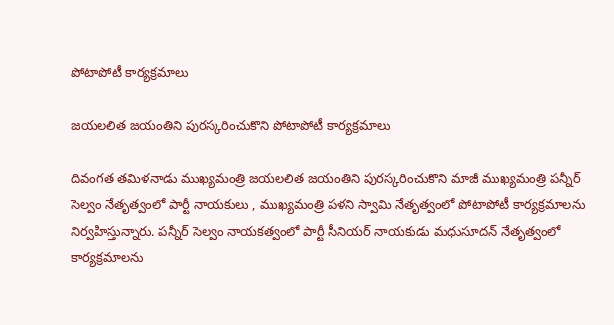పోటాపోటీ కార్యక్రమాలు

జయలలిత జయంతిని పురస్కరించుకొని పోటాపోటీ కార్యక్రమాలు

దివంగత తమిళనాడు ముఖ్యమంత్రి జయలలిత జయంతిని పురస్కరించుకొని మాజీ ముఖ్యమంత్రి పన్నీర్ సెల్వం నేతృత్వంలో పార్టీ నాయకులు , ముఖ్యమంత్రి పళని స్వామి నేతృత్వంలో పోటాపోటీ కార్యక్రమాలను నిర్వహిస్తున్నారు. పన్నీర్ సెల్వం నాయకత్వంలో పార్టీ సీనియర్ నాయకుడు మధుసూదన్ నేతృత్వంలో కార్యక్రమాలను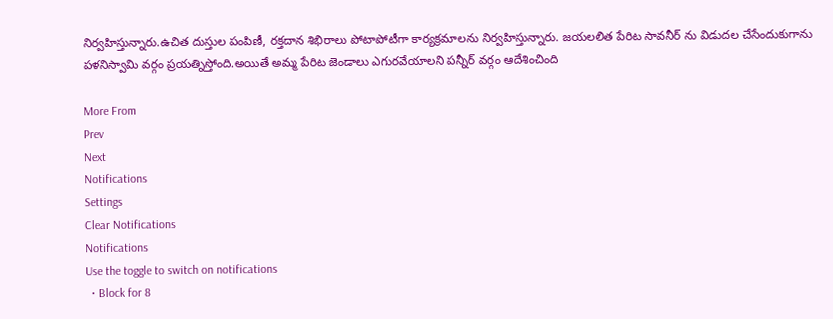నిర్వహిస్తున్నారు.ఉచిత దుస్తుల పంపిణీ, రక్తదాన శిభిరాలు పోటాపోటీగా కార్యక్రమాలను నిర్వహిస్తున్నారు. జయలలిత పేరిట సావనీర్ ను విడుదల చేసేందుకుగాను పళనిస్వామి వర్గం ప్రయత్నిస్తోంది.అయితే అమ్మ పేరిట జెండాలు ఎగురవేయాలని పన్నీర్ వర్గం ఆదేశించింది

More From
Prev
Next
Notifications
Settings
Clear Notifications
Notifications
Use the toggle to switch on notifications
  • Block for 8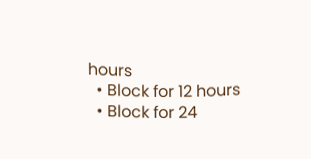hours
  • Block for 12 hours
  • Block for 24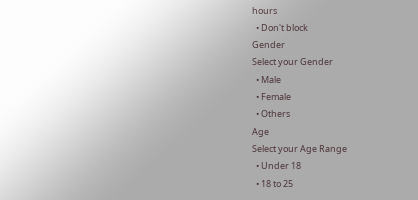hours
  • Don't block
Gender
Select your Gender
  • Male
  • Female
  • Others
Age
Select your Age Range
  • Under 18
  • 18 to 25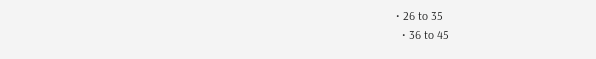• 26 to 35
  • 36 to 45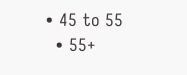• 45 to 55
  • 55+